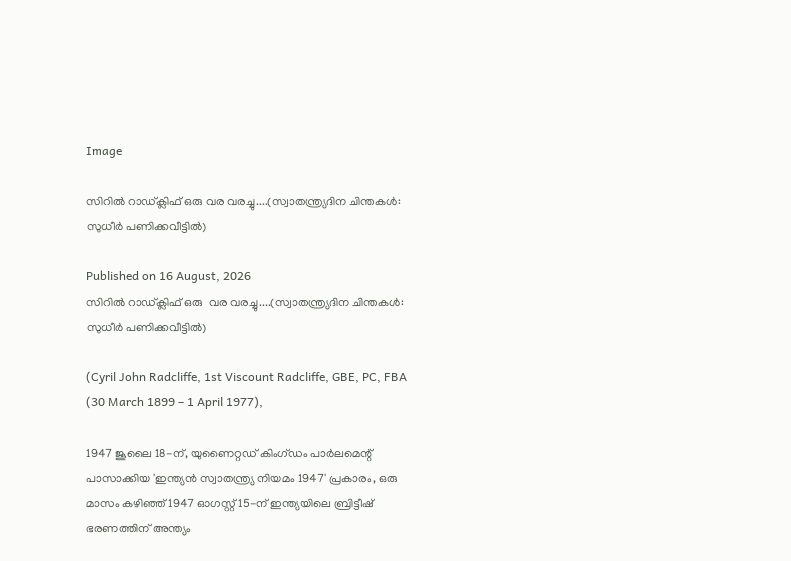Image

സിറിൽ റാഡ്ക്ലിഫ് ഒരു വര വരച്ചു....(സ്വാതന്ത്ര്യദിന ചിന്തകൾ: സുധീർ പണിക്കവീട്ടിൽ)

Published on 16 August, 2026
സിറിൽ റാഡ്ക്ലിഫ് ഒരു  വര വരച്ചു....(സ്വാതന്ത്ര്യദിന ചിന്തകൾ: സുധീർ പണിക്കവീട്ടിൽ)

(Cyril John Radcliffe, 1st Viscount Radcliffe, GBE, PC, FBA (30 March 1899 – 1 April 1977),

1947 ജൂലൈ 18-ന്, യുണൈറ്റഡ് കിംഗ്ഡം പാർലമെന്റ് പാസാക്കിയ 'ഇന്ത്യൻ സ്വാതന്ത്ര്യ നിയമം 1947' പ്രകാരം, ഒരു മാസം കഴിഞ്ഞ് 1947 ഓഗസ്റ്റ് 15-ന് ഇന്ത്യയിലെ ബ്രിട്ടീഷ് ഭരണത്തിന് അന്ത്യം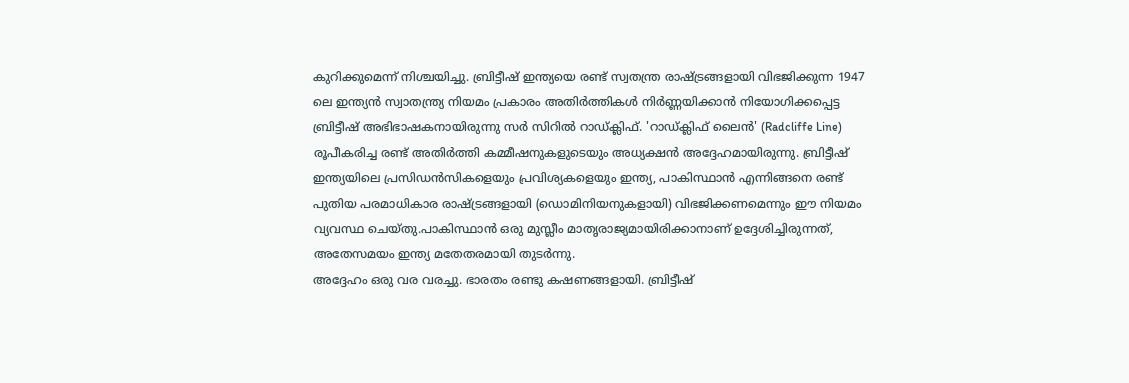കുറിക്കുമെന്ന് നിശ്ചയിച്ചു. ബ്രിട്ടീഷ് ഇന്ത്യയെ രണ്ട് സ്വതന്ത്ര രാഷ്ട്രങ്ങളായി വിഭജിക്കുന്ന 1947 ലെ ഇന്ത്യൻ സ്വാതന്ത്ര്യ നിയമം പ്രകാരം അതിർത്തികൾ നിർണ്ണയിക്കാൻ നിയോഗിക്കപ്പെട്ട ബ്രിട്ടീഷ് അഭിഭാഷകനായിരുന്നു സർ സിറിൽ റാഡ്ക്ലിഫ്. 'റാഡ്ക്ലിഫ് ലൈൻ' (Radcliffe Line) രൂപീകരിച്ച രണ്ട് അതിർത്തി കമ്മീഷനുകളുടെയും അധ്യക്ഷൻ അദ്ദേഹമായിരുന്നു. ബ്രിട്ടീഷ് ഇന്ത്യയിലെ പ്രസിഡൻസികളെയും പ്രവിശ്യകളെയും ഇന്ത്യ, പാകിസ്ഥാൻ എന്നിങ്ങനെ രണ്ട് പുതിയ പരമാധികാര രാഷ്ട്രങ്ങളായി (ഡൊമിനിയനുകളായി) വിഭജിക്കണമെന്നും ഈ നിയമം വ്യവസ്ഥ ചെയ്തു.പാകിസ്ഥാൻ ഒരു മുസ്ലീം മാതൃരാജ്യമായിരിക്കാനാണ് ഉദ്ദേശിച്ചിരുന്നത്, അതേസമയം ഇന്ത്യ മതേതരമായി തുടർന്നു.
അദ്ദേഹം ഒരു വര വരച്ചു. ഭാരതം രണ്ടു കഷണങ്ങളായി. ബ്രിട്ടീഷ്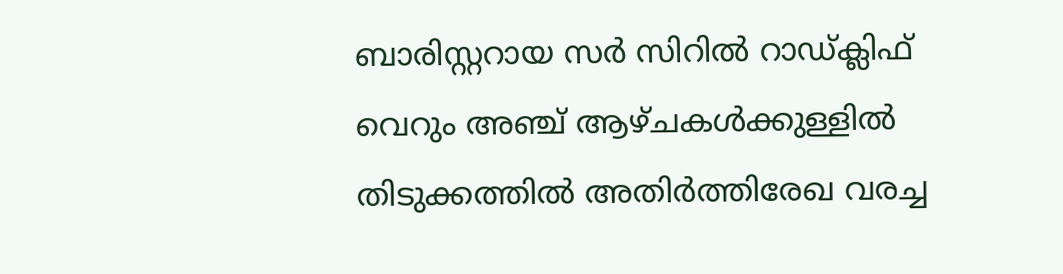ബാരിസ്റ്ററായ സർ സിറിൽ റാഡ്ക്ലിഫ് വെറും അഞ്ച് ആഴ്ചകൾക്കുള്ളിൽ തിടുക്കത്തിൽ അതിർത്തിരേഖ വരച്ച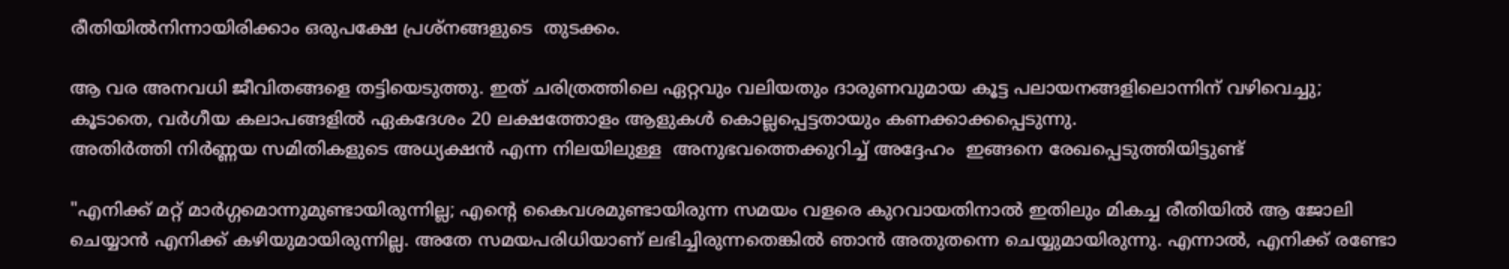രീതിയിൽനിന്നായിരിക്കാം ഒരുപക്ഷേ പ്രശ്നങ്ങളുടെ  തുടക്കം.

ആ വര അനവധി ജീവിതങ്ങളെ തട്ടിയെടുത്തു. ഇത് ചരിത്രത്തിലെ ഏറ്റവും വലിയതും ദാരുണവുമായ കൂട്ട പലായനങ്ങളിലൊന്നിന് വഴിവെച്ചു; കൂടാതെ, വർഗീയ കലാപങ്ങളിൽ ഏകദേശം 20 ലക്ഷത്തോളം ആളുകൾ കൊല്ലപ്പെട്ടതായും കണക്കാക്കപ്പെടുന്നു.
അതിർത്തി നിർണ്ണയ സമിതികളുടെ അധ്യക്ഷൻ എന്ന നിലയിലുള്ള  അനുഭവത്തെക്കുറിച്ച് അദ്ദേഹം  ഇങ്ങനെ രേഖപ്പെടുത്തിയിട്ടുണ്ട്

"എനിക്ക് മറ്റ് മാർഗ്ഗമൊന്നുമുണ്ടായിരുന്നില്ല; എന്റെ കൈവശമുണ്ടായിരുന്ന സമയം വളരെ കുറവായതിനാൽ ഇതിലും മികച്ച രീതിയിൽ ആ ജോലി ചെയ്യാൻ എനിക്ക് കഴിയുമായിരുന്നില്ല. അതേ സമയപരിധിയാണ് ലഭിച്ചിരുന്നതെങ്കിൽ ഞാൻ അതുതന്നെ ചെയ്യുമായിരുന്നു. എന്നാൽ, എനിക്ക് രണ്ടോ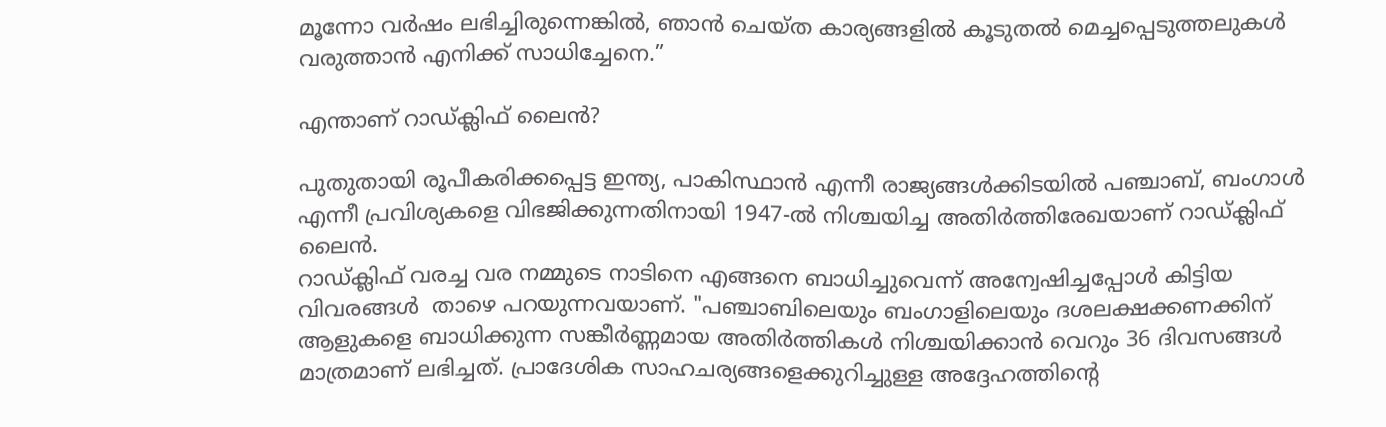മൂന്നോ വർഷം ലഭിച്ചിരുന്നെങ്കിൽ, ഞാൻ ചെയ്ത കാര്യങ്ങളിൽ കൂടുതൽ മെച്ചപ്പെടുത്തലുകൾ വരുത്താൻ എനിക്ക് സാധിച്ചേനെ.”

എന്താണ് റാഡ്ക്ലിഫ് ലൈൻ?

പുതുതായി രൂപീകരിക്കപ്പെട്ട ഇന്ത്യ, പാകിസ്ഥാൻ എന്നീ രാജ്യങ്ങൾക്കിടയിൽ പഞ്ചാബ്, ബംഗാൾ എന്നീ പ്രവിശ്യകളെ വിഭജിക്കുന്നതിനായി 1947-ൽ നിശ്ചയിച്ച അതിർത്തിരേഖയാണ് റാഡ്ക്ലിഫ് ലൈൻ.
റാഡ്ക്ലിഫ് വരച്ച വര നമ്മുടെ നാടിനെ എങ്ങനെ ബാധിച്ചുവെന്ന് അന്വേഷിച്ചപ്പോൾ കിട്ടിയ വിവരങ്ങൾ  താഴെ പറയുന്നവയാണ്. "പഞ്ചാബിലെയും ബംഗാളിലെയും ദശലക്ഷക്കണക്കിന് ആളുകളെ ബാധിക്കുന്ന സങ്കീർണ്ണമായ അതിർത്തികൾ നിശ്ചയിക്കാൻ വെറും 36 ദിവസങ്ങൾ മാത്രമാണ് ലഭിച്ചത്. പ്രാദേശിക സാഹചര്യങ്ങളെക്കുറിച്ചുള്ള അദ്ദേഹത്തിന്റെ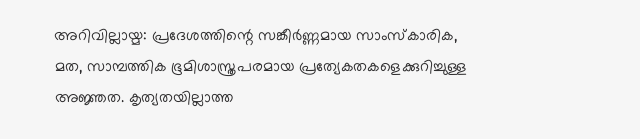അറിവില്ലായ്മ: പ്രദേശത്തിന്റെ സങ്കീർണ്ണമായ സാംസ്കാരിക, മത, സാമ്പത്തിക ഭൂമിശാസ്ത്രപരമായ പ്രത്യേകതകളെക്കുറിച്ചുള്ള അജ്ഞത. കൃത്യതയില്ലാത്ത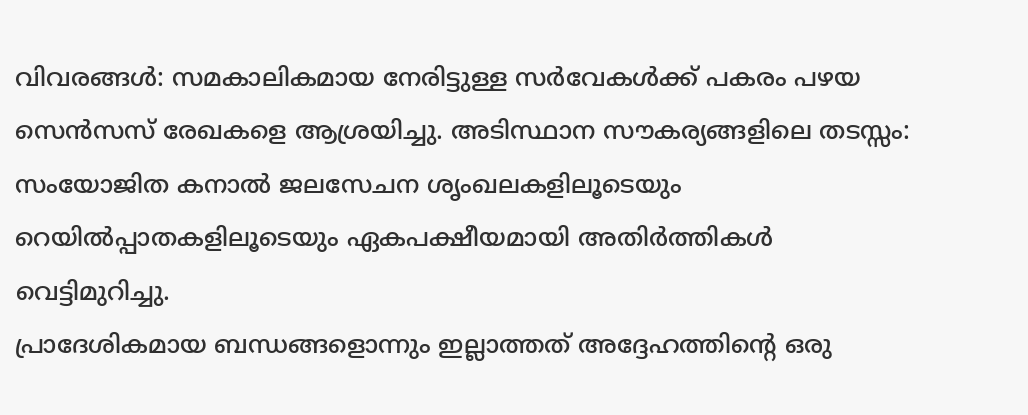വിവരങ്ങൾ: സമകാലികമായ നേരിട്ടുള്ള സർവേകൾക്ക് പകരം പഴയ സെൻസസ് രേഖകളെ ആശ്രയിച്ചു. അടിസ്ഥാന സൗകര്യങ്ങളിലെ തടസ്സം: സംയോജിത കനാൽ ജലസേചന ശൃംഖലകളിലൂടെയും റെയിൽപ്പാതകളിലൂടെയും ഏകപക്ഷീയമായി അതിർത്തികൾ വെട്ടിമുറിച്ചു.
പ്രാദേശികമായ ബന്ധങ്ങളൊന്നും ഇല്ലാത്തത് അദ്ദേഹത്തിന്റെ ഒരു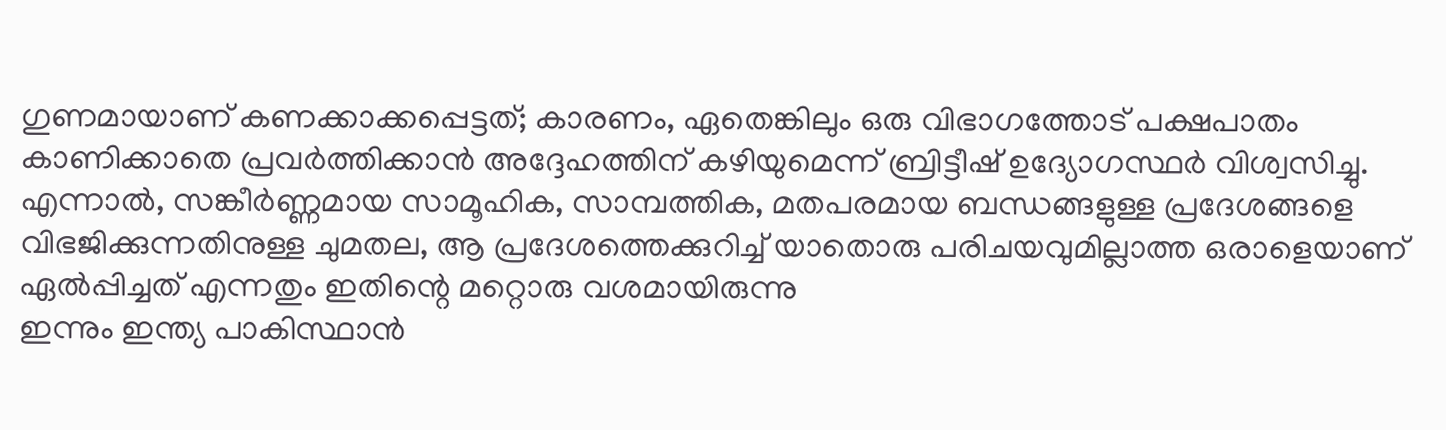ഗുണമായാണ് കണക്കാക്കപ്പെട്ടത്; കാരണം, ഏതെങ്കിലും ഒരു വിഭാഗത്തോട് പക്ഷപാതം കാണിക്കാതെ പ്രവർത്തിക്കാൻ അദ്ദേഹത്തിന് കഴിയുമെന്ന് ബ്രിട്ടീഷ് ഉദ്യോഗസ്ഥർ വിശ്വസിച്ചു. എന്നാൽ, സങ്കീർണ്ണമായ സാമൂഹിക, സാമ്പത്തിക, മതപരമായ ബന്ധങ്ങളുള്ള പ്രദേശങ്ങളെ വിഭജിക്കുന്നതിനുള്ള ചുമതല, ആ പ്രദേശത്തെക്കുറിച്ച് യാതൊരു പരിചയവുമില്ലാത്ത ഒരാളെയാണ് ഏൽപ്പിച്ചത് എന്നതും ഇതിന്റെ മറ്റൊരു വശമായിരുന്നു
ഇന്നും ഇന്ത്യ പാകിസ്ഥാൻ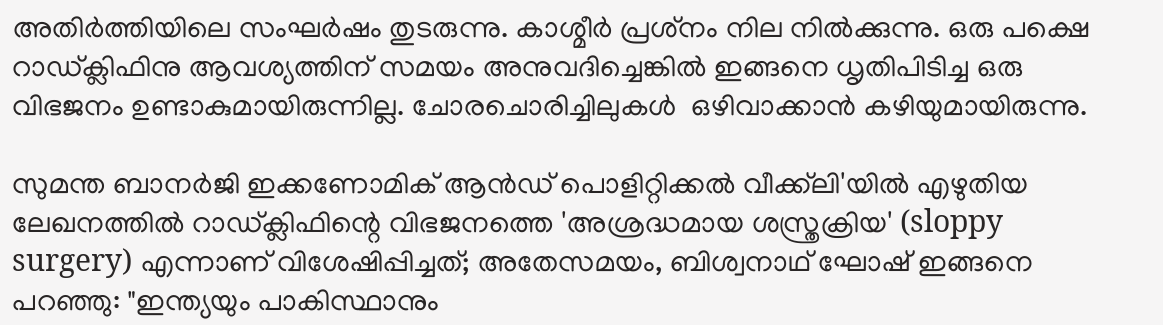അതിർത്തിയിലെ സംഘർഷം തുടരുന്നു. കാശ്മീർ പ്രശ്‍നം നില നിൽക്കുന്നു. ഒരു പക്ഷെ റാഡ്ക്ലിഫിനു ആവശ്യത്തിന് സമയം അനുവദിച്ചെങ്കിൽ ഇങ്ങനെ ധൃതിപിടിച്ച ഒരു വിഭജനം ഉണ്ടാകുമായിരുന്നില്ല. ചോരചൊരിച്ചിലുകൾ  ഒഴിവാക്കാൻ കഴിയുമായിരുന്നു.

സുമന്ത ബാനർജി ഇക്കണോമിക് ആൻഡ് പൊളിറ്റിക്കൽ വീക്ക്‌ലി'യിൽ എഴുതിയ ലേഖനത്തിൽ റാഡ്ക്ലിഫിന്റെ വിഭജനത്തെ 'അശ്രദ്ധമായ ശസ്ത്രക്രിയ' (sloppy surgery) എന്നാണ് വിശേഷിപ്പിച്ചത്; അതേസമയം, ബിശ്വനാഥ് ഘോഷ് ഇങ്ങനെ പറഞ്ഞു: "ഇന്ത്യയും പാകിസ്ഥാനും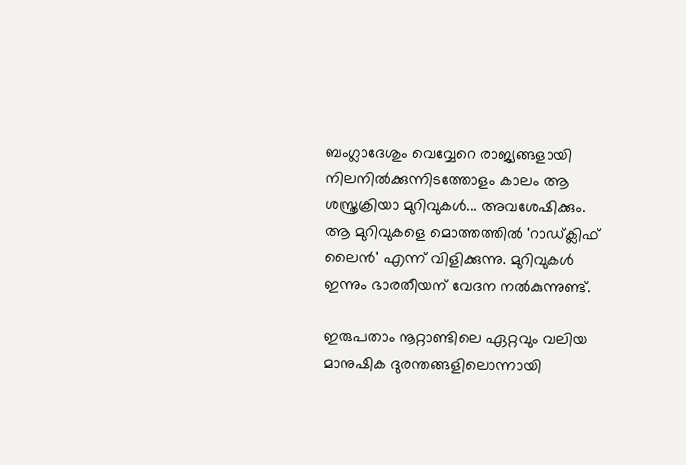ബംഗ്ലാദേശും വെവ്വേറെ രാജ്യങ്ങളായി നിലനിൽക്കുന്നിടത്തോളം കാലം ആ ശസ്ത്രക്രിയാ മുറിവുകൾ... അവശേഷിക്കും. ആ മുറിവുകളെ മൊത്തത്തിൽ 'റാഡ്ക്ലിഫ് ലൈൻ' എന്ന് വിളിക്കുന്നു. മുറിവുകൾ ഇന്നും ഭാരതീയന് വേദന നൽകുന്നുണ്ട്.

ഇരുപതാം നൂറ്റാണ്ടിലെ ഏറ്റവും വലിയ മാനുഷിക ദുരന്തങ്ങളിലൊന്നായി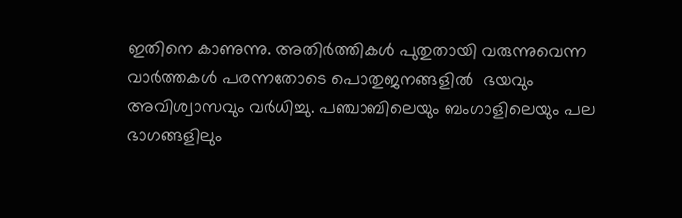ഇതിനെ കാണുന്നു. അതിർത്തികൾ പുതുതായി വരുന്നുവെന്ന  വാർത്തകൾ പരന്നതോടെ പൊതുജനങ്ങളിൽ  ഭയവും അവിശ്വാസവും വർധിച്ചു. പഞ്ചാബിലെയും ബംഗാളിലെയും പല ഭാഗങ്ങളിലും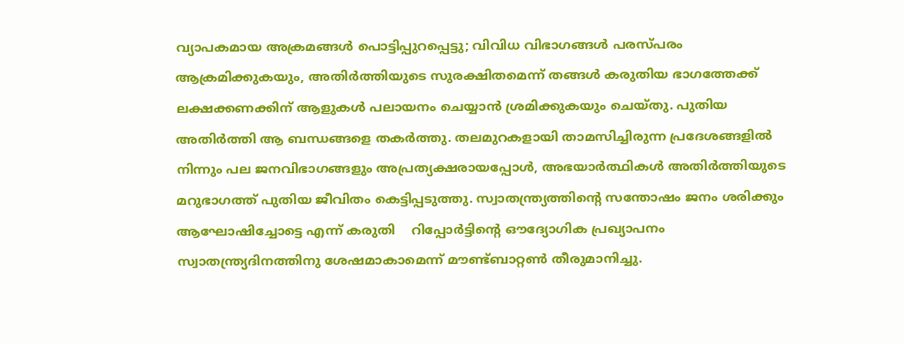വ്യാപകമായ അക്രമങ്ങൾ പൊട്ടിപ്പുറപ്പെട്ടു; വിവിധ വിഭാഗങ്ങൾ പരസ്പരം ആക്രമിക്കുകയും, അതിർത്തിയുടെ സുരക്ഷിതമെന്ന് തങ്ങൾ കരുതിയ ഭാഗത്തേക്ക് ലക്ഷക്കണക്കിന് ആളുകൾ പലായനം ചെയ്യാൻ ശ്രമിക്കുകയും ചെയ്തു. പുതിയ അതിർത്തി ആ ബന്ധങ്ങളെ തകർത്തു. തലമുറകളായി താമസിച്ചിരുന്ന പ്രദേശങ്ങളിൽ നിന്നും പല ജനവിഭാഗങ്ങളും അപ്രത്യക്ഷരായപ്പോൾ, അഭയാർത്ഥികൾ അതിർത്തിയുടെ മറുഭാഗത്ത് പുതിയ ജീവിതം കെട്ടിപ്പടുത്തു. സ്വാതന്ത്ര്യത്തിന്റെ സന്തോഷം ജനം ശരിക്കും ആഘോഷിച്ചോട്ടെ എന്ന് കരുതി    റിപ്പോർട്ടിന്റെ ഔദ്യോഗിക പ്രഖ്യാപനം സ്വാതന്ത്ര്യദിനത്തിനു ശേഷമാകാമെന്ന് മൗണ്ട്ബാറ്റൺ തീരുമാനിച്ചു.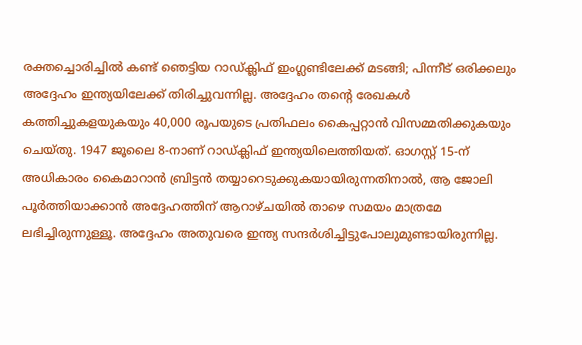രക്തച്ചൊരിച്ചിൽ കണ്ട് ഞെട്ടിയ റാഡ്ക്ലിഫ് ഇംഗ്ലണ്ടിലേക്ക് മടങ്ങി; പിന്നീട് ഒരിക്കലും അദ്ദേഹം ഇന്ത്യയിലേക്ക് തിരിച്ചുവന്നില്ല. അദ്ദേഹം തന്റെ രേഖകൾ കത്തിച്ചുകളയുകയും 40,000 രൂപയുടെ പ്രതിഫലം കൈപ്പറ്റാൻ വിസമ്മതിക്കുകയും ചെയ്തു. 1947 ജൂലൈ 8-നാണ് റാഡ്ക്ലിഫ് ഇന്ത്യയിലെത്തിയത്. ഓഗസ്റ്റ് 15-ന് അധികാരം കൈമാറാൻ ബ്രിട്ടൻ തയ്യാറെടുക്കുകയായിരുന്നതിനാൽ, ആ ജോലി പൂർത്തിയാക്കാൻ അദ്ദേഹത്തിന് ആറാഴ്ചയിൽ താഴെ സമയം മാത്രമേ ലഭിച്ചിരുന്നുള്ളൂ. അദ്ദേഹം അതുവരെ ഇന്ത്യ സന്ദർശിച്ചിട്ടുപോലുമുണ്ടായിരുന്നില്ല.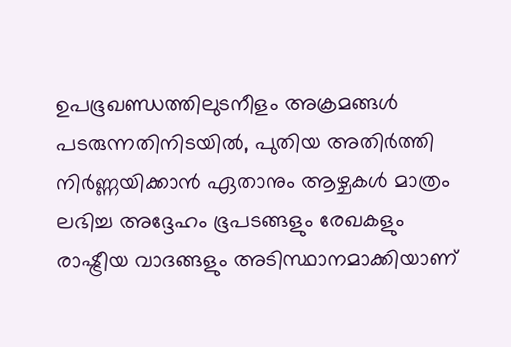ഉപഭൂഖണ്ഡത്തിലുടനീളം അക്രമങ്ങൾ പടരുന്നതിനിടയിൽ, പുതിയ അതിർത്തി നിർണ്ണയിക്കാൻ ഏതാനും ആഴ്ചകൾ മാത്രം ലഭിച്ച അദ്ദേഹം ഭൂപടങ്ങളും രേഖകളും രാഷ്ട്രീയ വാദങ്ങളും അടിസ്ഥാനമാക്കിയാണ്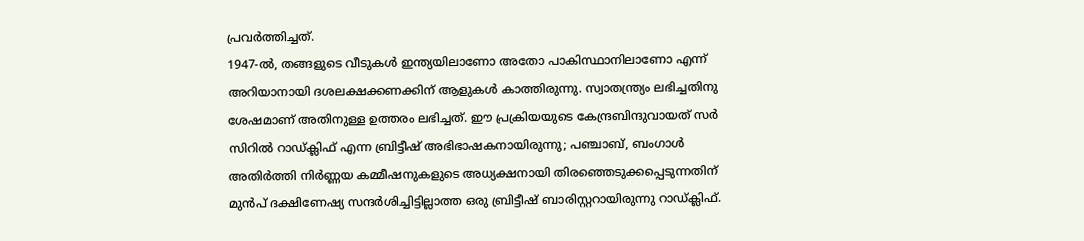പ്രവർത്തിച്ചത്.
1947-ൽ, തങ്ങളുടെ വീടുകൾ ഇന്ത്യയിലാണോ അതോ പാകിസ്ഥാനിലാണോ എന്ന് അറിയാനായി ദശലക്ഷക്കണക്കിന് ആളുകൾ കാത്തിരുന്നു. സ്വാതന്ത്ര്യം ലഭിച്ചതിനു ശേഷമാണ് അതിനുള്ള ഉത്തരം ലഭിച്ചത്. ഈ പ്രക്രിയയുടെ കേന്ദ്രബിന്ദുവായത് സർ സിറിൽ റാഡ്ക്ലിഫ് എന്ന ബ്രിട്ടീഷ് അഭിഭാഷകനായിരുന്നു; പഞ്ചാബ്, ബംഗാൾ അതിർത്തി നിർണ്ണയ കമ്മീഷനുകളുടെ അധ്യക്ഷനായി തിരഞ്ഞെടുക്കപ്പെടുന്നതിന് മുൻപ് ദക്ഷിണേഷ്യ സന്ദർശിച്ചിട്ടില്ലാത്ത ഒരു ബ്രിട്ടീഷ് ബാരിസ്റ്ററായിരുന്നു റാഡ്ക്ലിഫ്.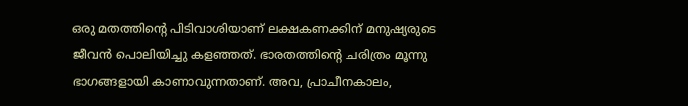ഒരു മതത്തിന്റെ പിടിവാശിയാണ് ലക്ഷകണക്കിന് മനുഷ്യരുടെ ജീവൻ പൊലിയിച്ചു കളഞ്ഞത്. ഭാരതത്തിന്റെ ചരിത്രം മൂന്നു ഭാഗങ്ങളായി കാണാവുന്നതാണ്. അവ, പ്രാചീനകാലം,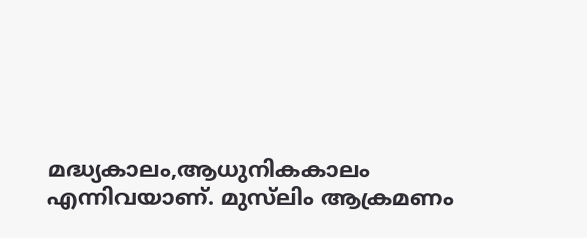മദ്ധ്യകാലം,ആധുനികകാലം  എന്നിവയാണ്. മുസ്‌ലിം ആക്രമണം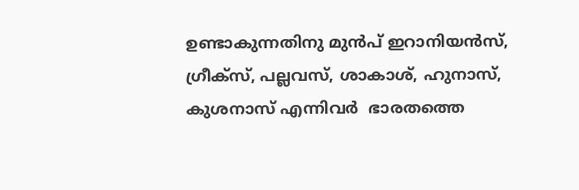ഉണ്ടാകുന്നതിനു മുൻപ് ഇറാനിയൻസ്,  ഗ്രീക്സ്, പല്ലവസ്, ശാകാശ്, ഹുനാസ്, കുശനാസ് എന്നിവർ  ഭാരതത്തെ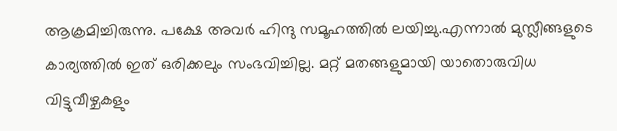ആക്രമിച്ചിരുന്നു. പക്ഷേ അവർ ഹിന്ദു സമൂഹത്തിൽ ലയിച്ചു.എന്നാൽ മുസ്ലീങ്ങളുടെ കാര്യത്തിൽ ഇത് ഒരിക്കലും സംഭവിച്ചില്ല. മറ്റ് മതങ്ങളുമായി യാതൊരുവിധ വിട്ടുവീഴ്ചകളും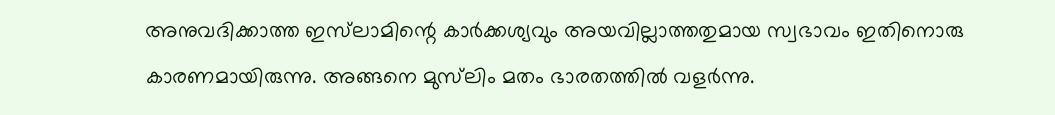അനുവദിക്കാത്ത ഇസ്‌ലാമിന്റെ കാർക്കശ്യവും അയവില്ലാത്തതുമായ സ്വഭാവം ഇതിനൊരു കാരണമായിരുന്നു. അങ്ങനെ മുസ്‌ലിം മതം ഭാരതത്തിൽ വളർന്നു.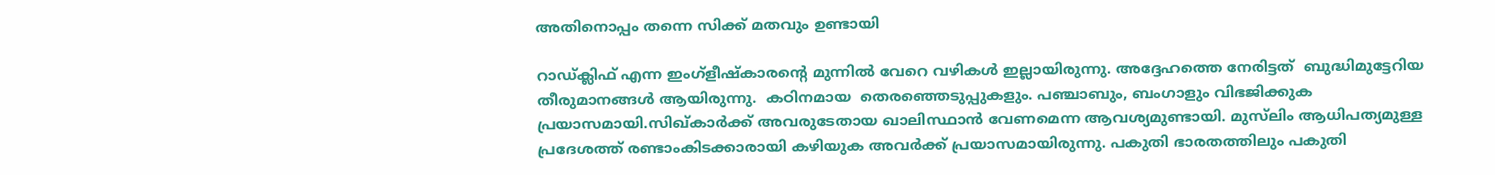അതിനൊപ്പം തന്നെ സിക്ക് മതവും ഉണ്ടായി

റാഡ്ക്ലിഫ് എന്ന ഇംഗ്ളീഷ്‌കാരന്റെ മുന്നിൽ വേറെ വഴികൾ ഇല്ലായിരുന്നു. അദ്ദേഹത്തെ നേരിട്ടത്  ബുദ്ധിമുട്ടേറിയ തീരുമാനങ്ങൾ ആയിരുന്നു.  കഠിനമായ  തെരഞ്ഞെടുപ്പുകളും. പഞ്ചാബും, ബംഗാളും വിഭജിക്കുക  പ്രയാസമായി.സിഖ്‌കാർക്ക് അവരുടേതായ ഖാലിസ്ഥാൻ വേണമെന്ന ആവശ്യമുണ്ടായി. മുസ്‌ലിം ആധിപത്യമുള്ള പ്രദേശത്ത് രണ്ടാംകിടക്കാരായി കഴിയുക അവർക്ക് പ്രയാസമായിരുന്നു. പകുതി ഭാരതത്തിലും പകുതി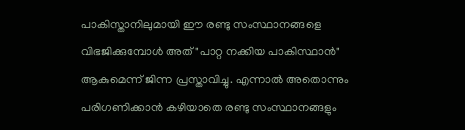പാകിസ്താനിലുമായി ഈ രണ്ടു സംസ്ഥാനങ്ങളെ വിഭജിക്കുമ്പോൾ അത് "പാറ്റ നക്കിയ പാകിസ്ഥാൻ" ആകുമെന്ന് ജിന്ന പ്രസ്താവിച്ചു. എന്നാൽ അതൊന്നും പരിഗണിക്കാൻ കഴിയാതെ രണ്ടു സംസ്ഥാനങ്ങളും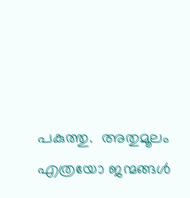പകുത്തു.  അതുമൂലം എത്രയോ ജന്മങ്ങൾ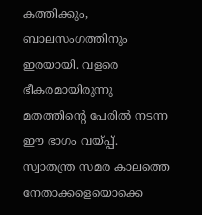കത്തിക്കും, ബാലസംഗത്തിനും ഇരയായി. വളരെ ഭീകരമായിരുന്നു മതത്തിന്റെ പേരിൽ നടന്ന ഈ ഭാഗം വയ്പ്പ്.
സ്വാതന്ത്ര സമര കാലത്തെ നേതാക്കളെയൊക്കെ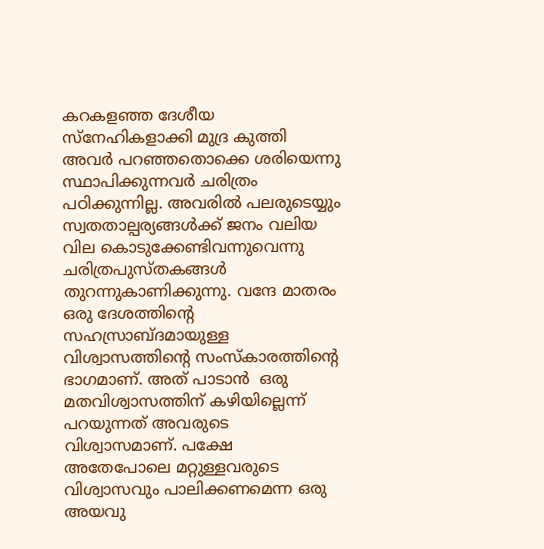കറകളഞ്ഞ ദേശീയ സ്നേഹികളാക്കി മുദ്ര കുത്തി അവർ പറഞ്ഞതൊക്കെ ശരിയെന്നു സ്ഥാപിക്കുന്നവർ ചരിത്രം പഠിക്കുന്നില്ല. അവരിൽ പലരുടെയ്യും സ്വതതാല്പര്യങ്ങൾക്ക് ജനം വലിയ വില കൊടുക്കേണ്ടിവന്നുവെന്നു ചരിത്രപുസ്തകങ്ങൾ തുറന്നുകാണിക്കുന്നു. വന്ദേ മാതരം ഒരു ദേശത്തിന്റെ സഹസ്രാബ്ദമായുള്ള  വിശ്വാസത്തിന്റെ സംസ്കാരത്തിന്റെ ഭാഗമാണ്. അത് പാടാൻ  ഒരു മതവിശ്വാസത്തിന് കഴിയില്ലെന്ന് പറയുന്നത് അവരുടെ വിശ്വാസമാണ്. പക്ഷേ അതേപോലെ മറ്റുള്ളവരുടെ വിശ്വാസവും പാലിക്കണമെന്ന ഒരു അയവു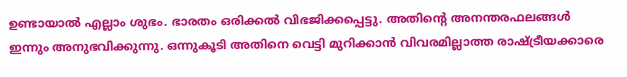ഉണ്ടായാൽ എല്ലാം ശുഭം. ഭാരതം ഒരിക്കൽ വിഭജിക്കപ്പെട്ടു. അതിന്റെ അനന്തരഫലങ്ങൾ ഇന്നും അനുഭവിക്കുന്നു. ഒന്നുകൂടി അതിനെ വെട്ടി മുറിക്കാൻ വിവരമില്ലാത്ത രാഷ്ട്രീയക്കാരെ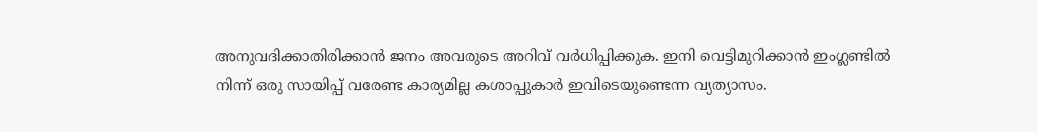അനുവദിക്കാതിരിക്കാൻ ജനം അവരുടെ അറിവ് വർധിപ്പിക്കുക. ഇനി വെട്ടിമുറിക്കാൻ ഇംഗ്ലണ്ടിൽ നിന്ന് ഒരു സായിപ്പ് വരേണ്ട കാര്യമില്ല കശാപ്പുകാർ ഇവിടെയുണ്ടെന്ന വ്യത്യാസം.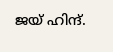ജയ് ഹിന്ദ്.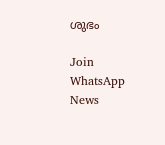ശുഭം

Join WhatsApp News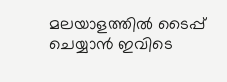മലയാളത്തില്‍ ടൈപ്പ് ചെയ്യാന്‍ ഇവിടെ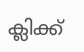ക്ലിക്ക്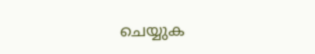ചെയ്യുക